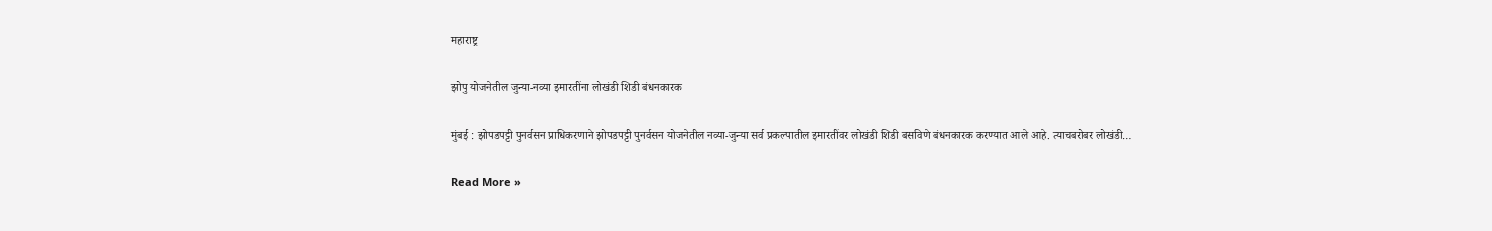महाराष्ट्र

झोपु योजनेतील जुन्या-नव्या इमारतींना लोखंडी शिडी बंधनकारक

मुंबई : झोपडपट्टी पुनर्वसन प्राधिकरणाने झोपडपट्टी पुनर्वसन योजनेतील नव्या-जुन्या सर्व प्रकल्पातील इमारतींवर लोखंडी शिडी बसविणे बंधनकारक करण्यात आले आहे. त्याचबरोबर लोखंडी…

Read More »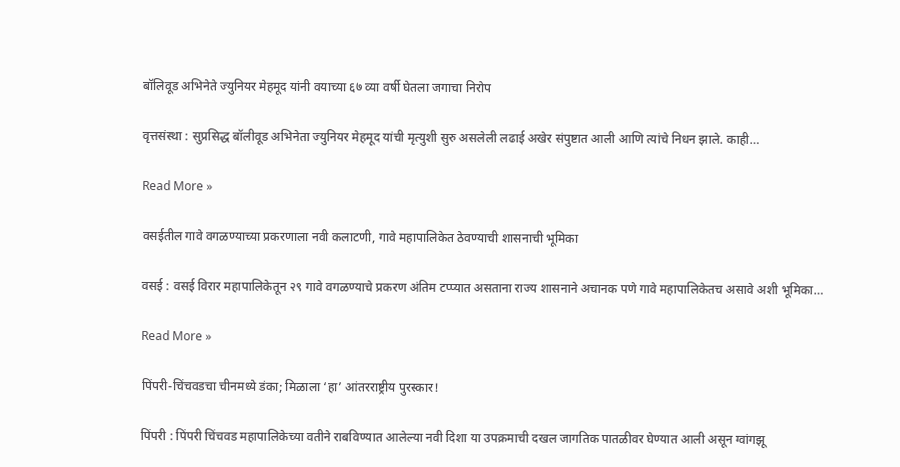बॉलिवूड अभिनेते ज्युनियर मेहमूद यांनी वयाच्या ६७ व्या वर्षी घेतला जगाचा निरोप

वृत्तसंस्था : सुप्रसिद्ध बॉलीवूड अभिनेता ज्युनियर मेहमूद यांची मृत्युशी सुरु असलेली लढाई अखेर संपुष्टात आली आणि त्यांचे निधन झाले. काही…

Read More »

वसईतील गावे वगळण्याच्या प्रकरणाला नवी कलाटणी, गावे महापालिकेत ठेवण्याची शासनाची भूमिका

वसई : वसई विरार महापालिकेतून २९ गावे वगळण्याचे प्रकरण अंतिम टप्प्यात असताना राज्य शासनाने अचानक पणे गावे महापालिकेतच असावे अशी भूमिका…

Read More »

पिंपरी-चिंचवडचा चीनमध्ये डंका; मिळाला ‘हा’ आंतरराष्ट्रीय पुरस्कार!

पिंपरी : पिंपरी चिंचवड महापालिकेच्या वतीने राबविण्यात आलेल्या नवी दिशा या उपक्रमाची दखल जागतिक पातळीवर घेण्यात आली असून ग्वांगझू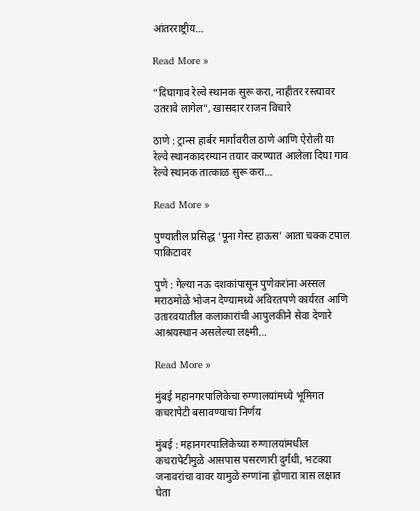आंतरराष्ट्रीय…

Read More »

“दिघागाव रेल्वे स्थानक सुरू करा, नाहीतर रस्त्यावर उतरावे लागेल”, खासदार राजन विचारे

ठाणे : ट्रान्स हार्बर मार्गावरील ठाणे आणि ऐरोली या रेल्वे स्थानकादरम्यान तयार करण्यात आलेला दिघा गाव रेल्वे स्थानक तात्काळ सुरू करा…

Read More »

पुण्यातील प्रसिद्ध ‘पूना गेस्ट हाऊस’ आता चक्क टपाल पाकिटावर

पुणे : गेल्या नऊ दशकांपासून पुणेकरांना अस्सल मराठमोळे भोजन देण्यामध्ये अविरतपणे कार्यरत आणि उतारवयातील कलाकारांची आपुलकीने सेवा देणारे आश्रयस्थान असलेल्या लक्ष्मी…

Read More »

मुंबई महानगरपालिकेचा रुग्णालयांमध्ये भूमिगत कचरापेटी बसावण्याचा निर्णय

मुंबई : महानगरपालिकेच्या रुग्णालयांमधील कचरापेटीमुळे आसपास पसरणारी दुर्गंधी, भटक्या जनावरांचा वावर यामुळे रुग्णांना होणारा त्रास लक्षात घेता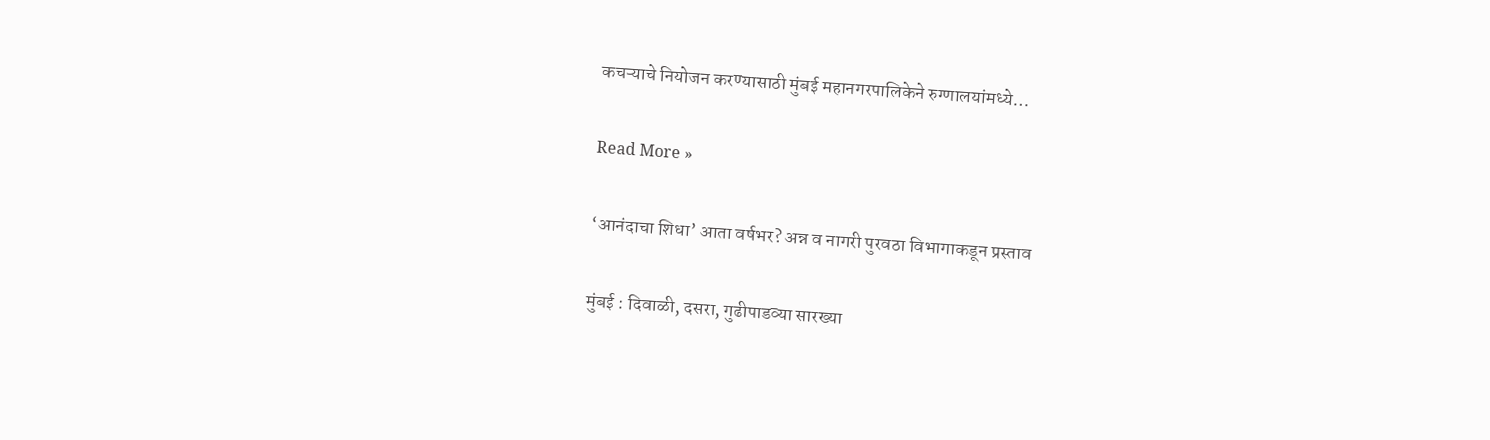कचऱ्याचे नियोजन करण्यासाठी मुंबई महानगरपालिकेने रुग्णालयांमध्ये…

Read More »

‘आनंदाचा शिधा’ आता वर्षभर? अन्न व नागरी पुरवठा विभागाकडून प्रस्ताव

मुंबई : दिवाळी, दसरा, गुढीपाडव्या सारख्या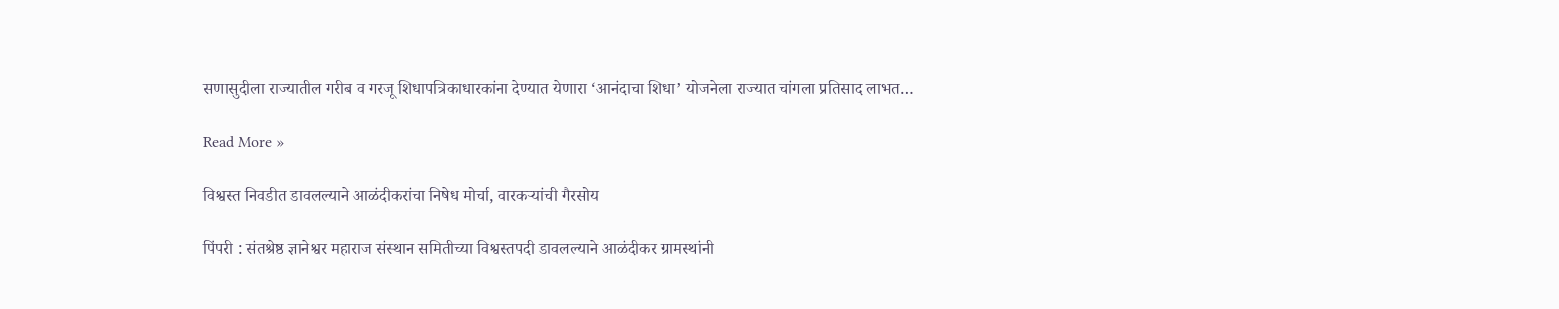सणासुदीला राज्यातील गरीब व गरजू शिधापत्रिकाधारकांना देण्यात येणारा ‘आनंदाचा शिधा’ योजनेला राज्यात चांगला प्रतिसाद लाभत…

Read More »

विश्वस्त निवडीत डावलल्याने आळंदीकरांचा निषेध मोर्चा, वारकऱ्यांची गैरसोय

पिंपरी : संतश्रेष्ठ ज्ञानेश्वर महाराज संस्थान समितीच्या विश्वस्तपदी डावलल्याने आळंदीकर ग्रामस्थांनी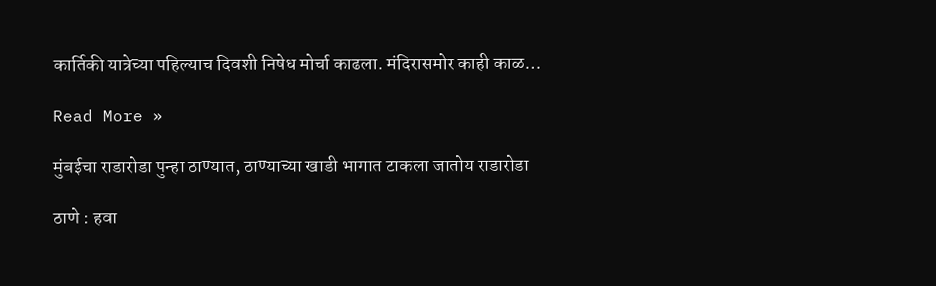कार्तिकी यात्रेच्या पहिल्याच दिवशी निषेध मोर्चा काढला. मंदिरासमोर काही काळ…

Read More »

मुंबईचा राडारोडा पुन्हा ठाण्यात, ठाण्याच्या खाडी भागात टाकला जातोय राडारोडा

ठाणे : हवा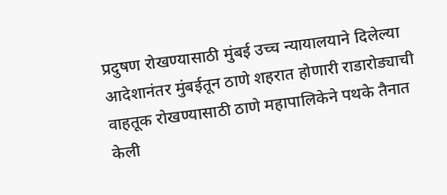प्रदुषण रोखण्यासाठी मुंबई उच्च न्यायालयाने दिलेल्या आदेशानंतर मुंबईतून ठाणे शहरात होणारी राडारोड्याची वाहतूक रोखण्यासाठी ठाणे महापालिकेने पथके तैनात केली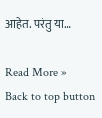आहेत. परंतु या…

Read More »
Back to top button